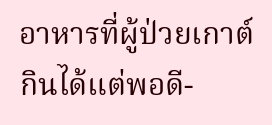อาหารที่ผู้ป่วยเกาต์กินได้แต่พอดี-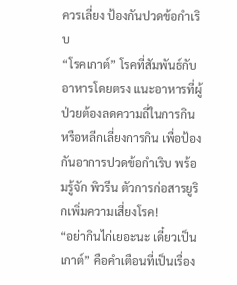ควรเลี่ยง ป้องกันปวดข้อกำเริบ
“โรคเกาต์” โรคที่สัมพันธ์กับอาหารโดยตรง แนะอาหารที่ผู้ป่วยต้องลดความถี่ในการกิน หรือหลีกเลี่ยงการกิน เพื่อป้องกันอาการปวดข้อกำเริบ พร้อมรู้จัก พิวรีน ตัวการก่อสารยูริกเพิ่มความเสี่ยงโรค!
“อย่ากินไก่เยอะนะ เดี๋ยวเป็นเกาต์” คือคำเตือนที่เป็นเรื่อง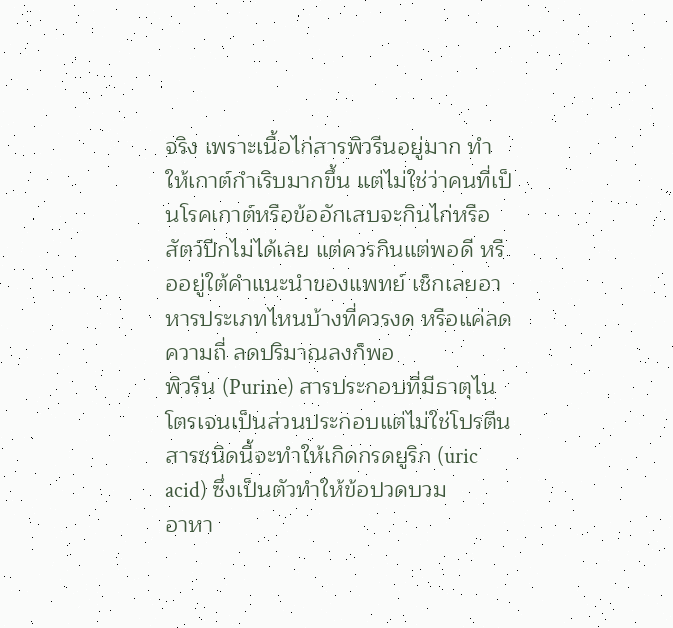จริง เพราะเนื้อไก่สารพิวรีนอยู่มาก ทำให้เกาต์กำเริบมากขึ้น แต่ไม่ใช่ว่าคนที่เป็นโรคเกาต์หรือข้ออักเสบจะกินไก่หรือสัตว์ปีกไม่ได้เลย แต่ควรกินแต่พอดี หรืออยู่ใต้คำแนะนำของแพทย์ เช็กเลยอาหารประเภทไหนบ้างที่ควรงด หรือแค่ลดความถี่ ลดปริมาณลงก็พอ
พิวรีน (Purine) สารประกอบที่มีธาตุไนโตรเจนเป็นส่วนประกอบแต่ไม่ใช่โปรตีน สารชนิดนี้จะทำให้เกิดกรดยูริก (uric acid) ซึ่งเป็นตัวทำให้ข้อปวดบวม
อาหา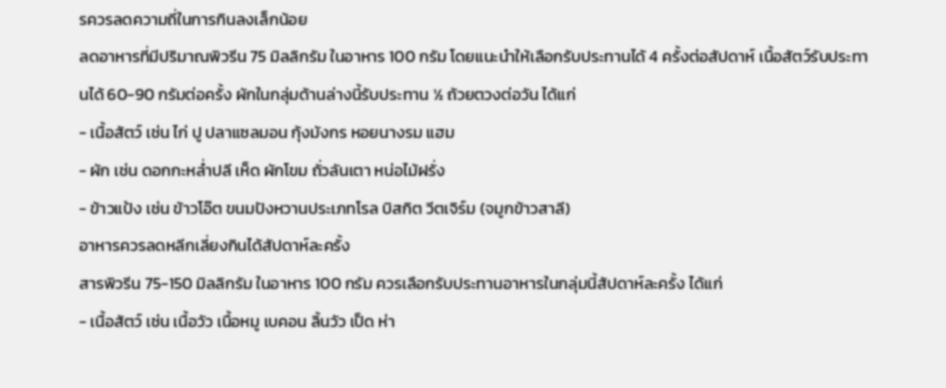รควรลดความถี่ในการกินลงเล็กน้อย
ลดอาหารที่มีปริมาณพิวรีน 75 มิลลิกรัม ในอาหาร 100 กรัม โดยแนะนำให้เลือกรับประทานได้ 4 ครั้งต่อสัปดาห์ เนื้อสัตว์รับประทานได้ 60-90 กรัมต่อครั้ง ผักในกลุ่มด้านล่างนี้รับประทาน ½ ถ้วยตวงต่อวัน ได้แก่
- เนื้อสัตว์ เช่น ไก่ ปู ปลาแซลมอน กุ้งมังกร หอยนางรม แฮม
- ผัก เช่น ดอกกะหล่ำปลี เห็ด ผักโขม ถั่วลันเตา หน่อไม้ฝรั่ง
- ข้าวแป้ง เช่น ข้าวโอ๊ต ขนมปังหวานประเภทโรล บิสกิต วีตเจิร์ม (จมูกข้าวสาลี)
อาหารควรลดหลีกเลี่ยงกินได้สัปดาห์ละครั้ง
สารพิวรีน 75-150 มิลลิกรัม ในอาหาร 100 กรัม ควรเลือกรับประทานอาหารในกลุ่มนี้สัปดาห์ละครั้ง ได้แก่
- เนื้อสัตว์ เช่น เนื้อวัว เนื้อหมู เบคอน ลิ้นวัว เป็ด ห่า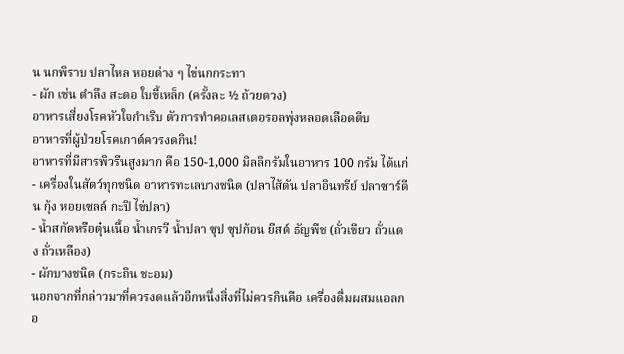น นกพิราบ ปลาไหล หอยต่าง ๆ ไข่นกกระทา
- ผัก เช่น ตำลึง สะตอ ใบขี้เหล็ก (ครั้งละ ½ ถ้วยตวง)
อาหารเสี่ยงโรคหัวใจกำเริบ ตัวการทำคอเลสเตอรอลพุ่งหลอดเลือดตีบ
อาหารที่ผู้ป่วยโรคเกาต์ควรงดกิน!
อาหารที่มีสารพิวรีนสูงมาก คือ 150-1,000 มิลลิกรัมในอาหาร 100 กรัม ได้แก่
- เครื่องในสัตว์ทุกชนิด อาหารทะเลบางชนิด (ปลาไส้ตัน ปลาอินทรีย์ ปลาซาร์ดีน กุ้ง หอยเซลล์ กะปิ ไข่ปลา)
- น้ำสกัดหรือตุ๋นเนื้อ น้ำเกรวี น้ำปลา ซุป ซุปก้อน ยีสต์ ธัญพืช (ถั่วเขียว ถั่วแดง ถั่วเหลือง)
- ผักบางชนิด (กระถิน ชะอม)
นอกจากที่กล่าวมาที่ควรงดแล้วอีกหนึ่งสิ่งที่ไม่ควรกินคือ เครื่องดื่มผสมแอลกอ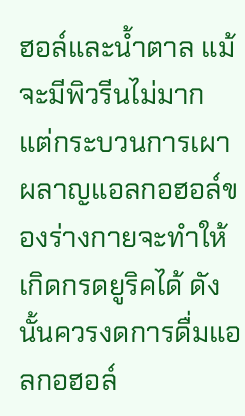ฮอล์และน้ำตาล แม้จะมีพิวรีนไม่มาก แต่กระบวนการเผาผลาญแอลกอฮอล์ของร่างกายจะทำให้เกิดกรดยูริคได้ ดังนั้นควรงดการดื่มแอลกอฮอล์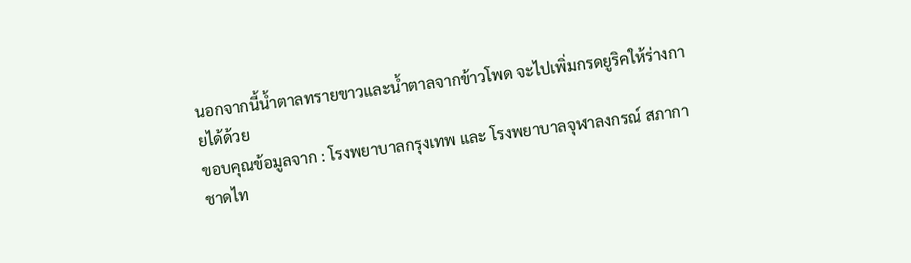นอกจากนี้น้ำตาลทรายขาวและน้ำตาลจากข้าวโพด จะไปเพิ่มกรดยูริคให้ร่างกายได้ด้วย
ขอบคุณข้อมูลจาก : โรงพยาบาลกรุงเทพ และ โรงพยาบาลจุฬาลงกรณ์ สภากาชาดไท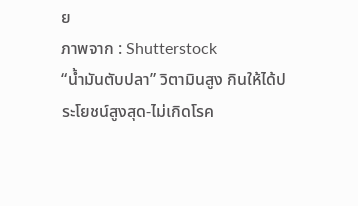ย
ภาพจาก : Shutterstock
“น้ำมันตับปลา” วิตามินสูง กินให้ได้ประโยชน์สูงสุด-ไม่เกิดโรค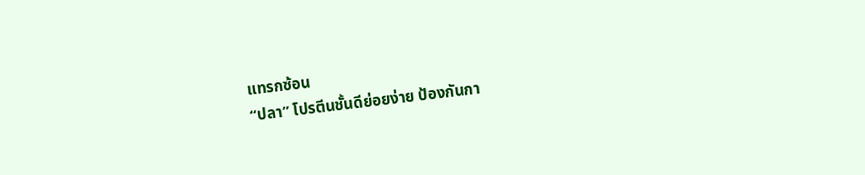แทรกซ้อน
“ปลา” โปรตีนชั้นดีย่อยง่าย ป้องกันกา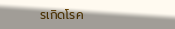รเกิดโรค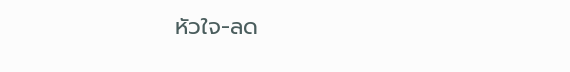หัวใจ-ลด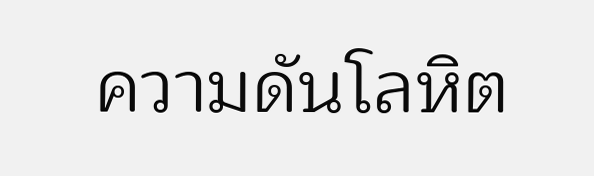ความดันโลหิต